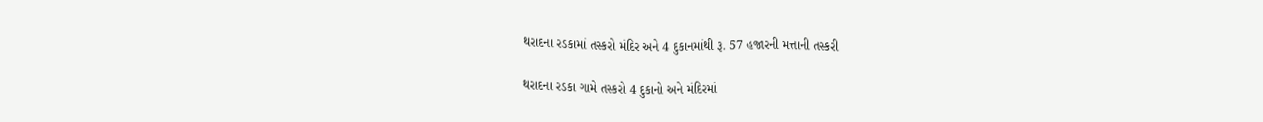થરાદના રડકામાં તસ્કરો મંદિર અને 4 દુકાનમાંથી રૂ. 57 હજારની મત્તાની તસ્કરી

થરાદના રડકા ગામે તસ્કરો 4 દુકાનો અને મંદિરમાં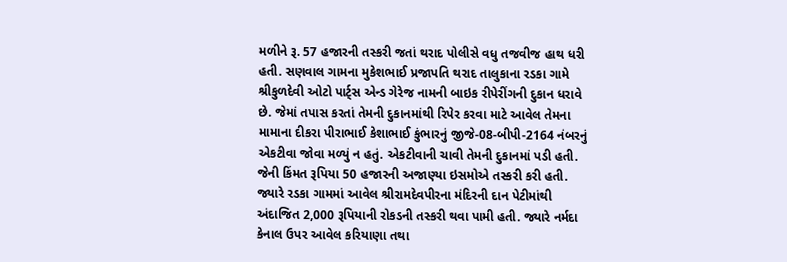મળીને રૂ. 57 હજારની તસ્કરી જતાં થરાદ પોલીસે વધુ તજવીજ હાથ ધરી હતી. સણવાલ ગામના મુકેશભાઈ પ્રજાપતિ થરાદ તાલુકાના રડકા ગામે શ્રીકુળદેવી ઓટો પાર્ટ્સ એન્ડ ગેરેજ નામની બાઇક રીપેરીંગની દુકાન ધરાવે છે. જેમાં તપાસ કરતાં તેમની દુકાનમાંથી રિપેર કરવા માટે આવેલ તેમના મામાના દીકરા પીરાભાઈ કેશાભાઈ કુંભારનું જીજે-08-બીપી-2164 નંબરનું એકટીવા જોવા મળ્યું ન હતું. એકટીવાની ચાવી તેમની દુકાનમાં પડી હતી. જેની કિંમત રૂપિયા 50 હજારની અજાણ્યા ઇસમોએ તસ્કરી કરી હતી. જ્યારે રડકા ગામમાં આવેલ શ્રીરામદેવપીરના મંદિરની દાન પેટીમાંથી અંદાજિત 2,000 રૂપિયાની રોકડની તસ્કરી થવા પામી હતી. જ્યારે નર્મદા કેનાલ ઉપર આવેલ કરિયાણા તથા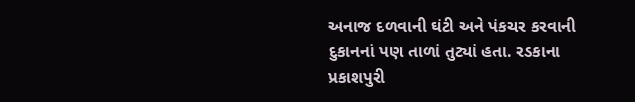અનાજ દળવાની ઘંટી અને પંકચર કરવાની દુકાનનાં પણ તાળાં તુટ્યાં હતા. રડકાના પ્રકાશપુરી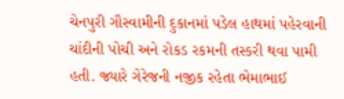ચેનપુરી ગૌસ્વામીની દુકાનમાં પડેલ હાથમાં પહેરવાની ચાંદીની પોચી અને રોકડ રકમની તસ્કરી થવા પામી હતી. જ્યારે ગેરેજની નજીક રહેતા ભેમાભાઈ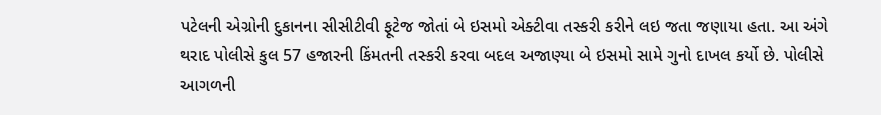પટેલની એગ્રોની દુકાનના સીસીટીવી ફૂટેજ જોતાં બે ઇસમો એક્ટીવા તસ્કરી કરીને લઇ જતા જણાયા હતા. આ અંગે થરાદ પોલીસે કુલ 57 હજારની કિંમતની તસ્કરી કરવા બદલ અજાણ્યા બે ઇસમો સામે ગુનો દાખલ કર્યો છે. પોલીસે આગળની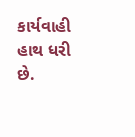કાર્યવાહી હાથ ધરી છે.